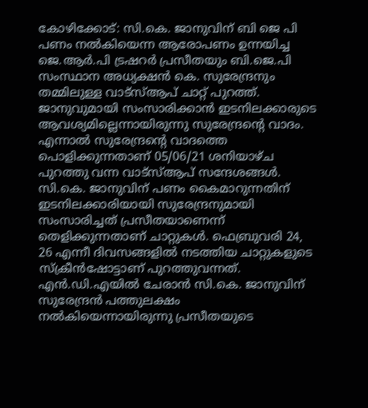കോഴിക്കോട്: സി.കെ. ജാനുവിന് ബി ജെ പി പണം നൽകിയെന്ന ആരോപണം ഉന്നയിച്ച ജെ.ആർ.പി ട്രഷറർ പ്രസീതയും ബി.ജെ.പി സംസ്ഥാന അധ്യക്ഷൻ കെ. സുരേന്ദ്രനും തമ്മിലുള്ള വാട്സ്ആപ് ചാറ്റ് പുറത്ത്. ജാനുവുമായി സംസാരിക്കാൻ ഇടനിലക്കാരുടെ ആവശ്യമില്ലെന്നായിരുന്നു സുരേന്ദ്രന്റെ വാദം. എന്നാൽ സുരേന്ദ്രന്റെ വാദത്തെ പൊളിക്കുന്നതാണ് 05/06/21 ശനിയാഴ്ച പുറത്തു വന്ന വാട്സ്ആപ് സന്ദേശങ്ങൾ.
സി.കെ. ജാനുവിന് പണം കൈമാറുന്നതിന് ഇടനിലക്കാരിയായി സുരേന്ദ്രനുമായി സംസാരിച്ചത് പ്രസീതയാണെന്ന് തെളിക്കുന്നതാണ് ചാറ്റുകൾ. ഫെബ്രുവരി 24, 26 എന്നീ ദിവസങ്ങളിൽ നടത്തിയ ചാറ്റുകളുടെ സ്ക്രീൻഷോട്ടാണ് പുറത്തുവന്നത്.
എൻ.ഡി.എയിൽ ചേരാൻ സി.കെ. ജാനുവിന് സുരേന്ദ്രൻ പത്തുലക്ഷം നൽകിയെന്നായിരുന്നു പ്രസീതയുടെ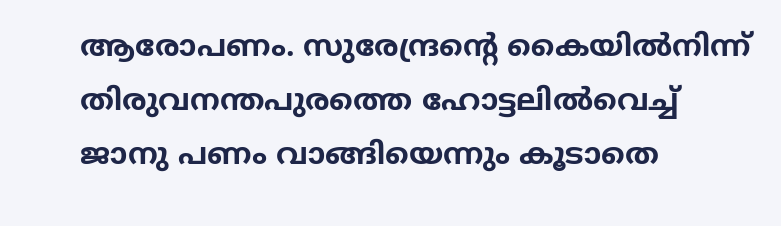ആരോപണം. സുരേന്ദ്രന്റെ കൈയിൽനിന്ന് തിരുവനന്തപുരത്തെ ഹോട്ടലിൽവെച്ച് ജാനു പണം വാങ്ങിയെന്നും കൂടാതെ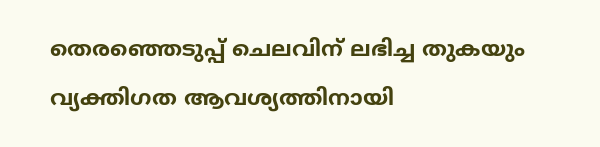തെരഞ്ഞെടുപ്പ് ചെലവിന് ലഭിച്ച തുകയും വ്യക്തിഗത ആവശ്യത്തിനായി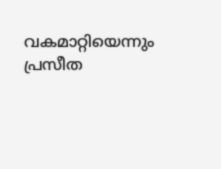വകമാറ്റിയെന്നും പ്രസീത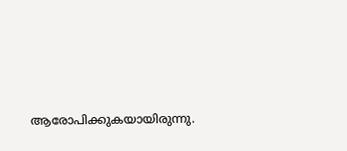ആരോപിക്കുകയായിരുന്നു.